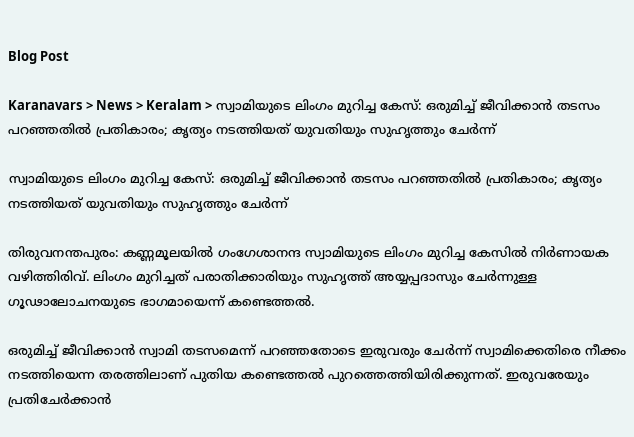Blog Post

Karanavars > News > Keralam > സ്വാമിയുടെ ലിംഗം മുറിച്ച കേസ്: ഒരുമിച്ച്‌ ജീവിക്കാന്‍ തടസം പറഞ്ഞതില്‍ പ്രതികാരം; കൃത്യം നടത്തിയത് യുവതിയും സുഹൃത്തും ചേര്‍ന്ന്

സ്വാമിയുടെ ലിംഗം മുറിച്ച കേസ്: ഒരുമിച്ച്‌ ജീവിക്കാന്‍ തടസം പറഞ്ഞതില്‍ പ്രതികാരം; കൃത്യം നടത്തിയത് യുവതിയും സുഹൃത്തും ചേര്‍ന്ന്

തിരുവനന്തപുരം: കണ്ണമൂലയില്‍ ഗംഗേശാനന്ദ സ്വാമിയുടെ ലിംഗം മുറിച്ച കേസില്‍ നിര്‍ണായക വഴിത്തിരിവ്. ലിംഗം മുറിച്ചത് പരാതിക്കാരിയും സുഹൃത്ത് അയ്യപ്പദാസും ചേര്‍ന്നുള്ള ഗൂഢാലോചനയുടെ ഭാഗമായെന്ന് കണ്ടെത്തല്‍.

ഒരുമിച്ച്‌ ജീവിക്കാന്‍ സ്വാമി തടസമെന്ന് പറഞ്ഞതോടെ ഇരുവരും ചേര്‍ന്ന് സ്വാമിക്കെതിരെ നീക്കം നടത്തിയെന്ന തരത്തിലാണ് പുതിയ കണ്ടെത്തല്‍ പുറത്തെത്തിയിരിക്കുന്നത്. ഇരുവരേയും പ്രതിചേര്‍ക്കാന്‍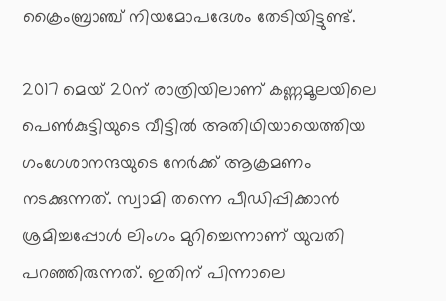ക്രൈംബ്രാഞ്ച് നിയമോപദേശം തേടിയിട്ടുണ്ട്.

2017 മെയ് 20ന് രാത്രിയിലാണ് കണ്ണമൂലയിലെ പെണ്‍കുട്ടിയുടെ വീട്ടില്‍ അതിഥിയായെത്തിയ ഗംഗേശാനന്ദയുടെ നേര്‍ക്ക് ആക്രമണം നടക്കുന്നത്. സ്വാമി തന്നെ പീഡിപ്പിക്കാന്‍ ശ്രമിച്ചപ്പോള്‍ ലിംഗം മുറിച്ചെന്നാണ് യുവതി പറഞ്ഞിരുന്നത്. ഇതിന് പിന്നാലെ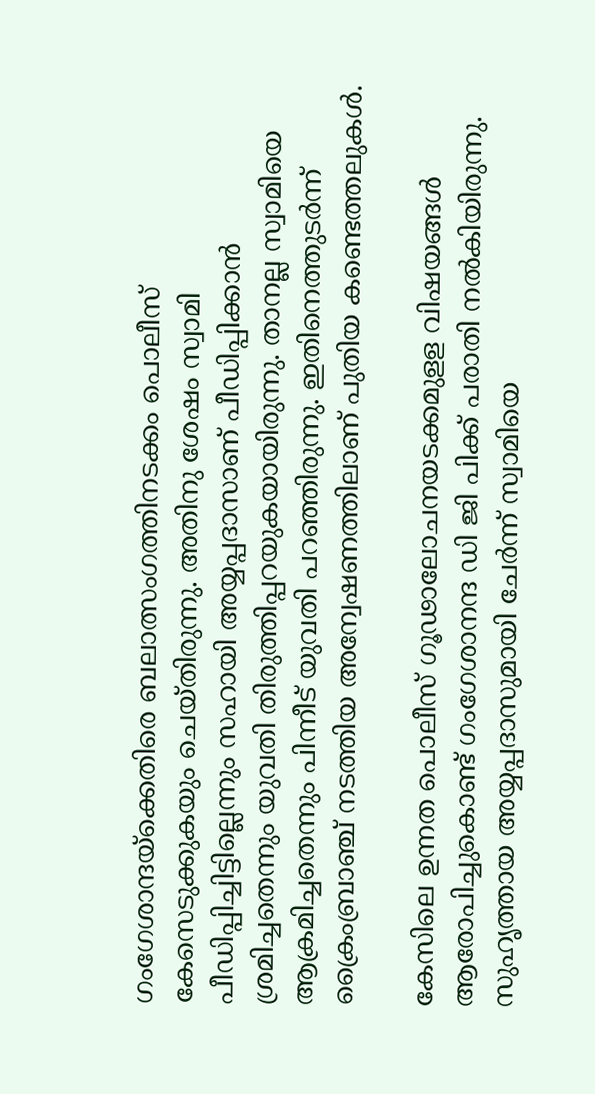ഗംഗേശാന്ദയ്ക്കെതിരെ ബലാത്സംഗത്തിനടക്കം പൊലീസ് കേസെടുക്കുകയും ചെയ്തിരുന്നു. അതിനു ശേഷം സ്വാമി പീഡിപ്പിച്ചിട്ടില്ലെന്നും സഹായി അയ്യപ്പദാസാണ് പീഡിപ്പിക്കാന്‍ ശ്രമിച്ചതെന്നും യുവതി തിരുത്തിപ്പറയുകയായിരുന്നു. താനല്ല സ്വാമിയെ ആക്രമിച്ചതെന്നും പിന്നീട് യുവതി പറഞ്ഞിരുന്നു. ഇതിനെത്തുടര്‍ന്ന് ക്രൈംബ്രാഞ്ച് നടത്തിയ അന്വേഷണത്തിലാണ് പുതിയ കണ്ടെത്തലുകള്‍.

കേസിലെ ഉന്നത പൊലീസ് ഗൂഢാലോചനയടക്കമുളള വിഷയങ്ങള്‍ ആരോപിച്ചുകൊണ്ട് ഗംഗേശാനന്ദ ഡി ജി പിക്ക് പരാതി നല്‍കിയിരുന്നു. സുഹൃത്തായ അയ്യപ്പദാസുമായി ചേര്‍ന്ന് സ്വാമിയെ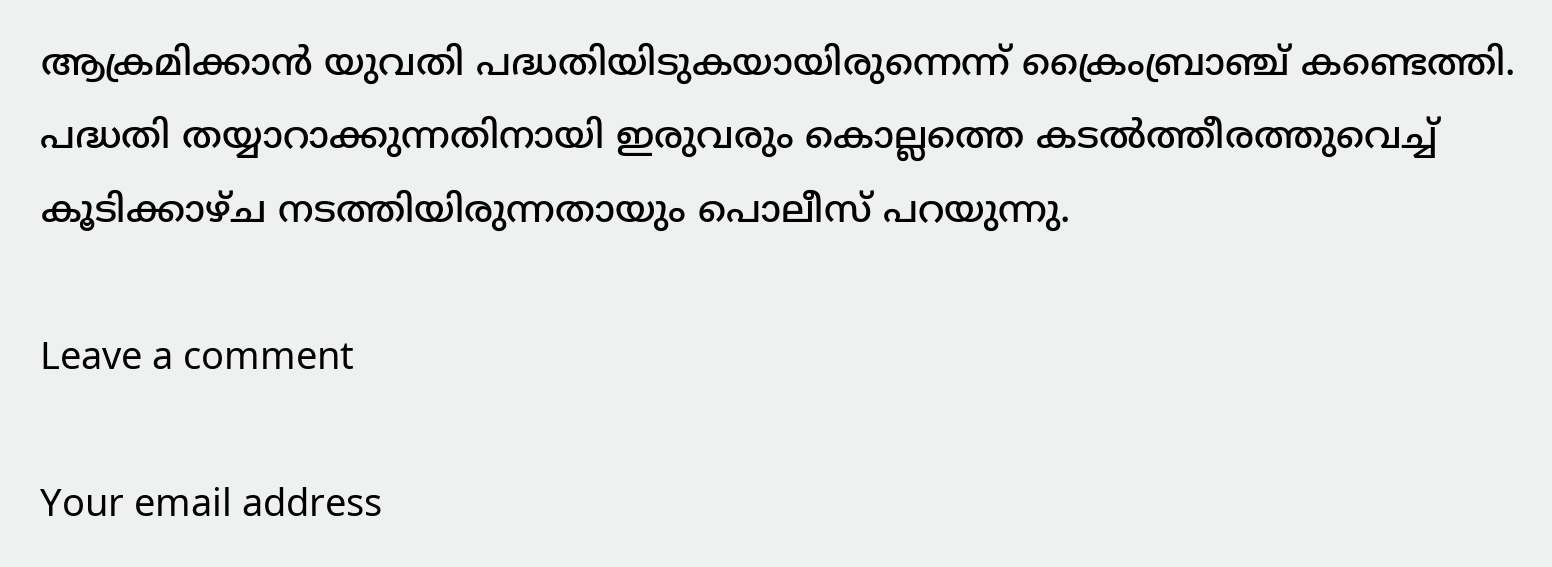ആക്രമിക്കാന്‍ യുവതി പദ്ധതിയിടുകയായിരുന്നെന്ന് ക്രൈംബ്രാഞ്ച് കണ്ടെത്തി. പദ്ധതി തയ്യാറാക്കുന്നതിനായി ഇരുവരും കൊല്ലത്തെ കടല്‍ത്തീരത്തുവെച്ച്‌ കൂടിക്കാഴ്ച നടത്തിയിരുന്നതായും പൊലീസ് പറയുന്നു.

Leave a comment

Your email address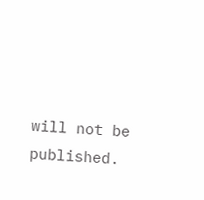will not be published.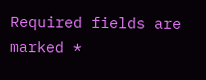Required fields are marked *